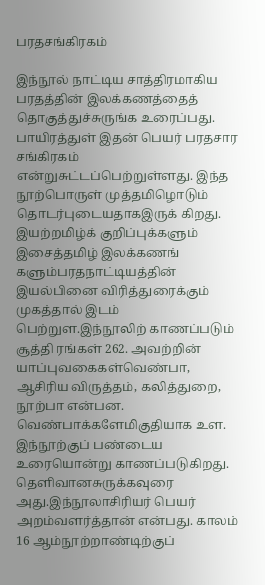பரதசங்கிரகம்

இந்நூல் நாட்டிய சாத்திரமாகிய பரதத்தின் இலக்கணத்தைத் தொகுத்துச்சுருங்க உரைப்பது. பாயிரத்துள் இதன் பெயர் பரதசார சங்கிரகம் என்றுசுட்டப்பெற்றுள்ளது. இந்த நூற்பொருள் முத்தமிழொடும் தொடர்புடையதாகஇருக் கிறது. இயற்றமிழ்க் குறிப்புக்களும் இசைத்தமிழ் இலக்கணங் களும்பரதநாட்டியத்தின் இயல்பினை விரித்துரைக்கும் முகத்தால் இடம் பெற்றுள.இந்நூலிற் காணப்படும் சூத்தி ரங்கள் 262. அவற்றின் யாப்புவகைகள்வெண்பா, ஆசிரிய விருத்தம், கலித்துறை, நூற்பா என்பன. வெண்பாக்களேமிகுதியாக உள. இந்நூற்குப் பண்டைய உரையொன்று காணப்படுகிறது. தெளிவானசுருக்கவுரை அது.இந்நூலாசிரியர் பெயர் அறம்வளர்த்தான் என்பது. காலம் 16 ஆம்நூற்றாண்டிற்குப்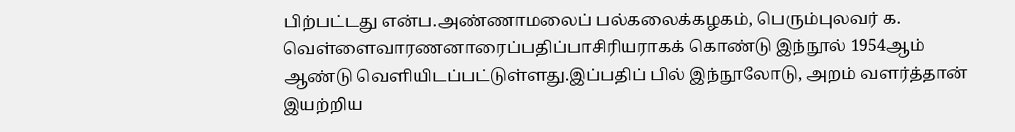பிற்பட்டது என்ப.அண்ணாமலைப் பல்கலைக்கழகம், பெரும்புலவர் க. வெள்ளைவாரணனாரைப்பதிப்பாசிரியராகக் கொண்டு இந்நூல் 1954ஆம் ஆண்டு வெளியிடப்பட்டுள்ளது.இப்பதிப் பில் இந்நூலோடு, அறம் வளர்த்தான் இயற்றிய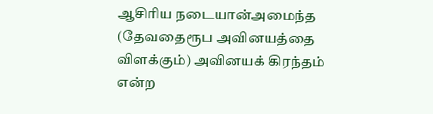ஆசிரிய நடையான்அமைந்த (தேவதைரூப அவினயத்தை விளக்கும்) அவினயக் கிரந்தம் என்ற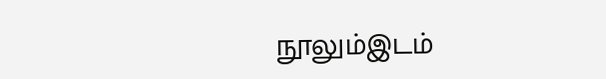நூலும்இடம்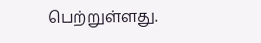பெற்றுள்ளது.